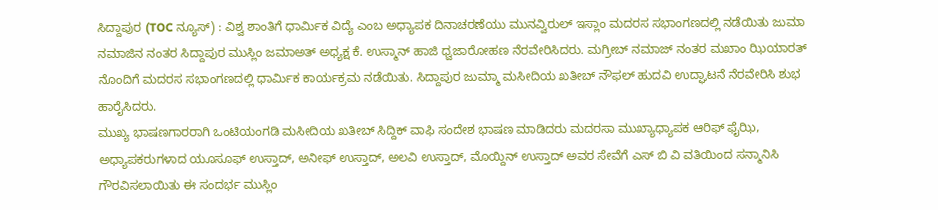ಸಿದ್ದಾಪುರ (TOC ನ್ಯೂಸ್) : ವಿಶ್ವ ಶಾಂತಿಗೆ ಧಾರ್ಮಿಕ ವಿದ್ಯೆ ಎಂಬ ಅಧ್ಯಾಪಕ ದಿನಾಚರಣೆಯು ಮುನವ್ವಿರುಲ್ ಇಸ್ಲಾಂ ಮದರಸ ಸಭಾಂಗಣದಲ್ಲಿ ನಡೆಯಿತು ಜುಮಾ ನಮಾಜಿನ ನಂತರ ಸಿದ್ದಾಪುರ ಮುಸ್ಲಿಂ ಜಮಾಅತ್ ಅಧ್ಯಕ್ಷ ಕೆ. ಉಸ್ಮಾನ್ ಹಾಜಿ ಧ್ವಜಾರೋಹಣ ನೆರವೇರಿಸಿದರು. ಮಗ್ರೀಬ್ ನಮಾಜ್ ನಂತರ ಮಖಾಂ ಝಿಯಾರತ್ ನೊಂದಿಗೆ ಮದರಸ ಸಭಾಂಗಣದಲ್ಲಿ ಧಾರ್ಮಿಕ ಕಾರ್ಯಕ್ರಮ ನಡೆಯಿತು. ಸಿದ್ದಾಪುರ ಜುಮ್ಮಾ ಮಸೀದಿಯ ಖತೀಬ್ ನೌಫಲ್ ಹುದವಿ ಉದ್ಘಾಟನೆ ನೆರವೇರಿಸಿ ಶುಭ ಹಾರೈಸಿದರು.
ಮುಖ್ಯ ಭಾಷಣಗಾರರಾಗಿ ಒಂಟಿಯಂಗಡಿ ಮಸೀದಿಯ ಖತೀಬ್ ಸಿದ್ದಿಕ್ ವಾಫಿ ಸಂದೇಶ ಭಾಷಣ ಮಾಡಿದರು ಮದರಸಾ ಮುಖ್ಯಾಧ್ಯಾಪಕ ಆರಿಫ್ ಫೈಝಿ, ಅಧ್ಯಾಪಕರುಗಳಾದ ಯೂಸೂಫ್ ಉಸ್ತಾದ್, ಅನೀಫ್ ಉಸ್ತಾದ್, ಅಲವಿ ಉಸ್ತಾದ್, ಮೊಯ್ದಿನ್ ಉಸ್ತಾದ್ ಅವರ ಸೇವೆಗೆ ಎಸ್ ಬಿ ವಿ ವತಿಯಿಂದ ಸನ್ಮಾನಿಸಿ ಗೌರವಿಸಲಾಯಿತು ಈ ಸಂದರ್ಭ ಮುಸ್ಲಿಂ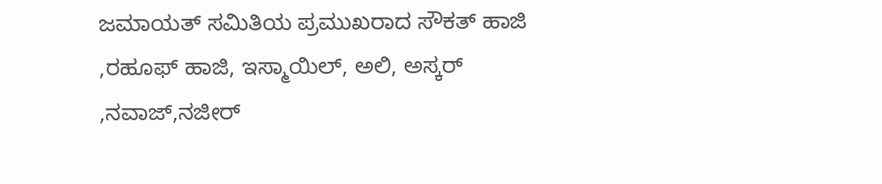ಜಮಾಯತ್ ಸಮಿತಿಯ ಪ್ರಮುಖರಾದ ಸೌಕತ್ ಹಾಜಿ ,ರಹೂಫ್ ಹಾಜಿ, ಇಸ್ಮಾಯಿಲ್, ಅಲಿ, ಅಸ್ಕರ್ ,ನವಾಜ್,ನಜೀರ್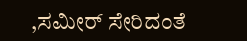,ಸಮೀರ್ ಸೇರಿದಂತೆ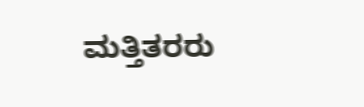ಮತ್ತಿತರರು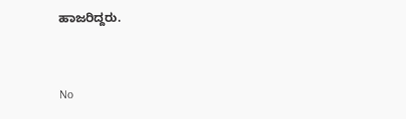ಹಾಜರಿದ್ದರು.


No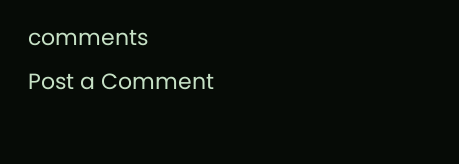comments
Post a Comment